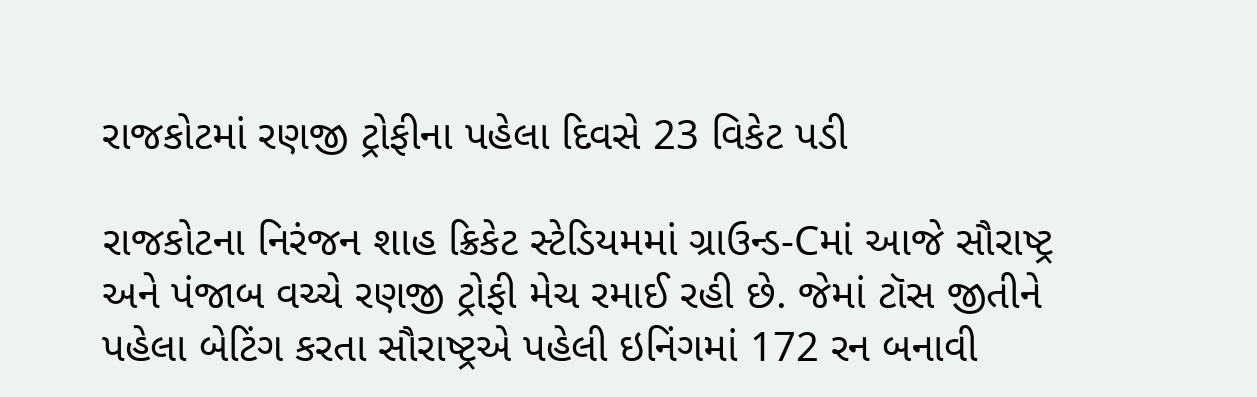રાજકોટમાં રણજી ટ્રોફીના પહેલા દિવસે 23 વિકેટ પડી

રાજકોટના નિરંજન શાહ ક્રિકેટ સ્ટેડિયમમાં ગ્રાઉન્ડ-Cમાં આજે સૌરાષ્ટ્ર અને પંજાબ વચ્ચે રણજી ટ્રોફી મેચ રમાઈ રહી છે. જેમાં ટૉસ જીતીને પહેલા બેટિંગ કરતા સૌરાષ્ટ્રએ પહેલી ઇનિંગમાં 172 રન બનાવી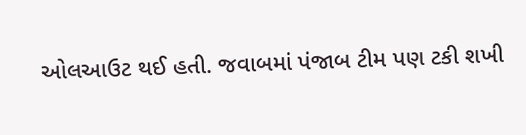ઓલઆઉટ થઈ હતી. જવાબમાં પંજાબ ટીમ પણ ટકી શખી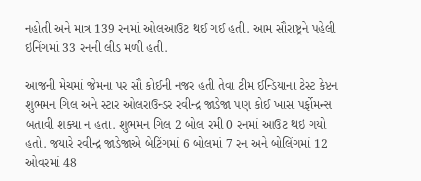નહોતી અને માત્ર 139 રનમાં ઓલઆઉટ થઈ ગઈ હતી. આમ સૌરાષ્ટ્રને પહેલી ઇનિંગમાં 33 રનની લીડ મળી હતી.

આજની મેચમાં જેમના પર સૌ કોઈની નજર હતી તેવા ટીમ ઈન્ડિયાના ટેસ્ટ કેપ્ટન શુભમન ગિલ અને સ્ટાર ઓલરાઉન્ડર રવીન્દ્ર જાડેજા પણ કોઈ ખાસ પર્ફોમન્સ બતાવી શક્યા ન હતા. શુભમન ગિલ 2 બોલ રમી 0 રનમાં આઉટ થઇ ગયો હતો. જયારે રવીન્દ્ર જાડેજાએ બેટિંગમાં 6 બોલમાં 7 રન અને બોલિંગમાં 12 ઓવરમાં 48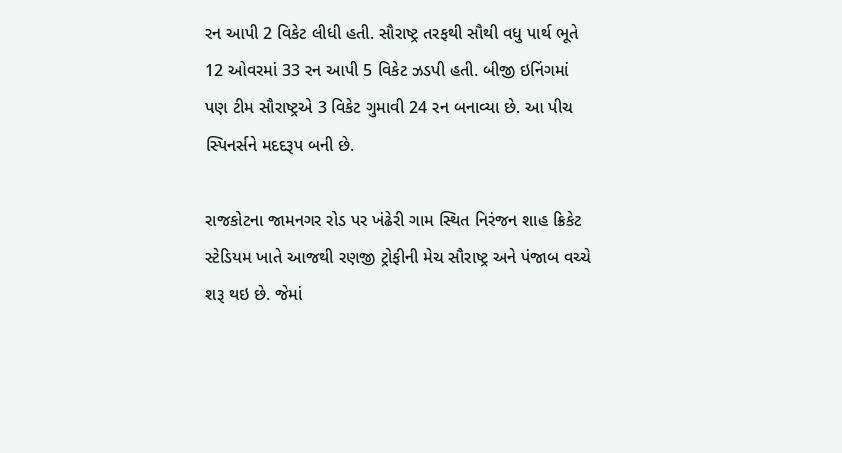રન આપી 2 વિકેટ લીધી હતી. સૌરાષ્ટ્ર તરફથી સૌથી વધુ પાર્થ ભૂતે 12 ઓવરમાં 33 રન આપી 5 વિકેટ ઝડપી હતી. બીજી ઇનિંગમાં પણ ટીમ સૌરાષ્ટ્રએ 3 વિકેટ ગુમાવી 24 રન બનાવ્યા છે. આ પીચ સ્પિનર્સને મદદરૂપ બની છે.

રાજકોટના જામનગર રોડ પર ખંઢેરી ગામ સ્થિત નિરંજન શાહ ક્રિકેટ સ્ટેડિયમ ખાતે આજથી રણજી ટ્રોફીની મેચ સૌરાષ્ટ્ર અને પંજાબ વચ્ચે શરૂ થઇ છે. જેમાં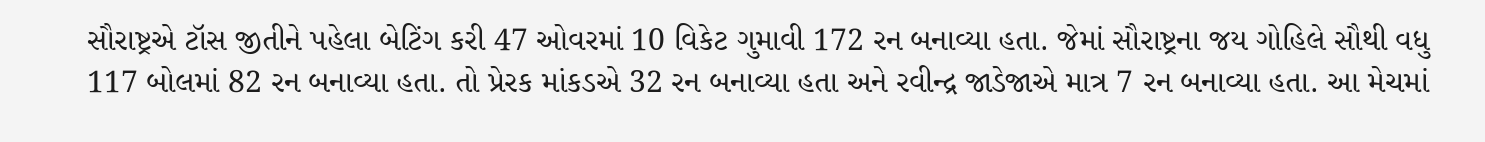સૌરાષ્ટ્રએ ટૉસ જીતીને પહેલા બેટિંગ કરી 47 ઓવરમાં 10 વિકેટ ગુમાવી 172 રન બનાવ્યા હતા. જેમાં સૌરાષ્ટ્રના જય ગોહિલે સૌથી વધુ 117 બોલમાં 82 રન બનાવ્યા હતા. તો પ્રેરક માંકડએ 32 રન બનાવ્યા હતા અને રવીન્દ્ર જાડેજાએ માત્ર 7 રન બનાવ્યા હતા. આ મેચમાં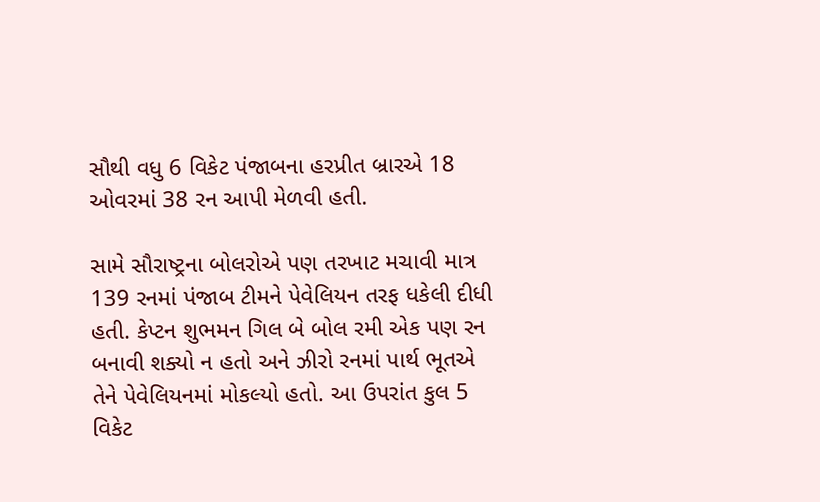સૌથી વધુ 6 વિકેટ પંજાબના હરપ્રીત બ્રારએ 18 ઓવરમાં 38 રન આપી મેળવી હતી.

સામે સૌરાષ્ટ્રના બોલરોએ પણ તરખાટ મચાવી માત્ર 139 રનમાં પંજાબ ટીમને પેવેલિયન તરફ ધકેલી દીધી હતી. કેપ્ટન શુભમન ગિલ બે બોલ રમી એક પણ રન બનાવી શક્યો ન હતો અને ઝીરો રનમાં પાર્થ ભૂતએ તેને પેવેલિયનમાં મોકલ્યો હતો. આ ઉપરાંત કુલ 5 વિકેટ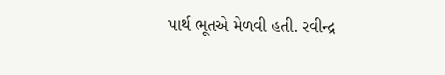પાર્થ ભૂતએ મેળવી હતી. રવીન્દ્ર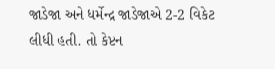જાડેજા અને ધર્મેન્દ્ર જાડેજાએ 2-2 વિકેટ લીધી હતી. તો કેપ્ટન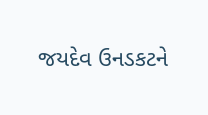જયદેવ ઉનડકટને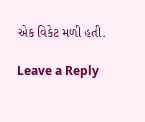એક વિકેટ મળી હતી.

Leave a Reply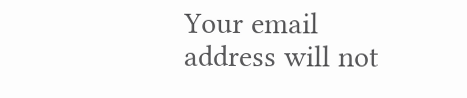Your email address will not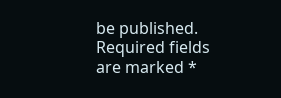be published. Required fields are marked *